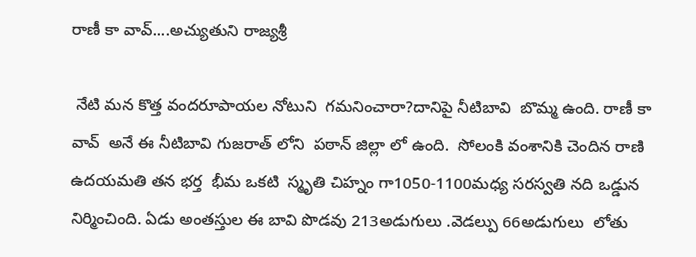రాణీ కా వావ్....అచ్యుతుని రాజ్యశ్రీ

 నేటి మన కొత్త వందరూపాయల నోటుని  గమనించారా?దానిపై నీటిబావి  బొమ్మ ఉంది. రాణీ కా వావ్  అనే ఈ నీటిబావి గుజరాత్ లోని  పఠాన్ జిల్లా లో ఉంది.  సోలంకి వంశానికి చెందిన రాణి ఉదయమతి తన భర్త  భీమ ఒకటి  స్మృతి చిహ్నం గా1050-1100మధ్య సరస్వతి నది ఒడ్డున నిర్మించింది. ఏడు అంతస్తుల ఈ బావి పొడవు 213అడుగులు .వెడల్పు 66అడుగులు  లోతు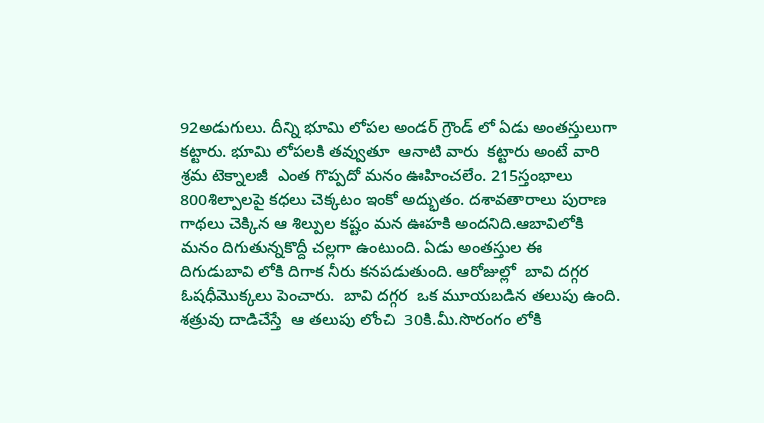92అడుగులు. దీన్ని భూమి లోపల అండర్ గ్రౌండ్ లో ఏడు అంతస్తులుగా కట్టారు. భూమి లోపలకి తవ్వుతూ  ఆనాటి వారు  కట్టారు అంటే వారి శ్రమ టెక్నాలజీ  ఎంత గొప్పదో మనం ఊహించలేం. 215స్తంభాలు  800శిల్పాలపై కధలు చెక్కటం ఇంకో అద్భుతం. దశావతారాలు పురాణ గాథలు చెక్కిన ఆ శిల్పుల కష్టం మన ఊహకి అందనిది.ఆబావిలోకి మనం దిగుతున్నకొద్దీ చల్లగా ఉంటుంది. ఏడు అంతస్తుల ఈ
దిగుడుబావి లోకి దిగాక నీరు కనపడుతుంది. ఆరోజుల్లో  బావి దగ్గర ఓషధీమొక్కలు పెంచారు.  బావి దగ్గర  ఒక మూయబడిన తలుపు ఉంది.  శత్రువు దాడిచేస్తే  ఆ తలుపు లోంచి  30కి.మీ.సొరంగం లోకి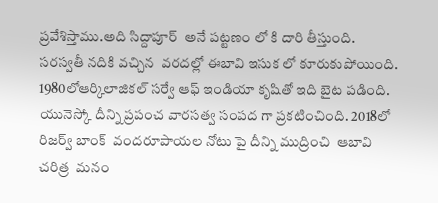ప్రవేశిస్తాము.అది సిద్దాపూర్  అనే పట్టణం లో కి దారి తీస్తుంది. సరస్వతీ నదికి వచ్చిన  వరదల్లో ఈబావి ఇసుక లో కూరుకుపోయింది. 1980లోఆర్కిలాజికల్ సర్వే ఆఫ్ ఇండియా కృషితో ఇది బైట పడింది. యునెస్కో దీన్ని ప్రపంచ వారసత్వ సంపద గా ప్రకటించింది. 2018లో రిజర్వ్ బాంక్  వందరూపాయల నోటు పై దీన్ని ముద్రించి  ఆబావి చరిత్ర  మనం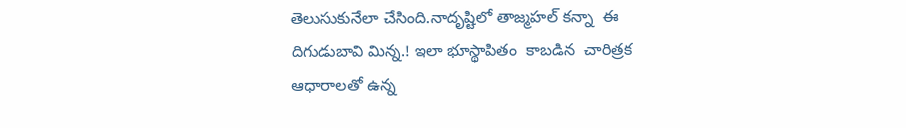తెలుసుకునేలా చేసింది.నాదృష్టిలో తాజ్మహల్ కన్నా  ఈ దిగుడుబావి మిన్న.! ఇలా భూస్థాపితం  కాబడిన  చారిత్రక ఆధారాలతో ఉన్న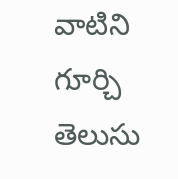వాటిని గూర్చి  తెలుసు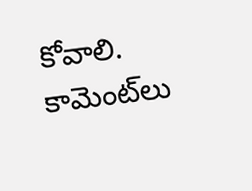కోవాలి.
కామెంట్‌లు